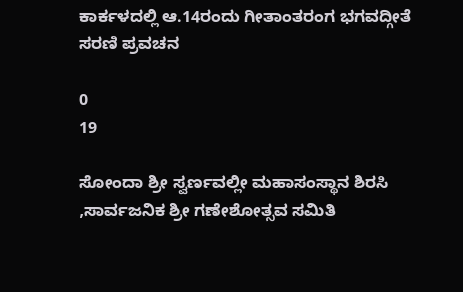ಕಾರ್ಕಳದಲ್ಲಿ ಆ.14ರಂದು ಗೀತಾಂತರಂಗ ಭಗವದ್ಗೀತೆ ಸರಣಿ ಪ್ರವಚನ

0
19

ಸೋಂದಾ ಶ್ರೀ ಸ್ವರ್ಣವಲ್ಲೀ ಮಹಾಸಂಸ್ಥಾನ ಶಿರಸಿ ,ಸಾರ್ವಜನಿಕ ಶ್ರೀ ಗಣೇಶೋತ್ಸವ ಸಮಿತಿ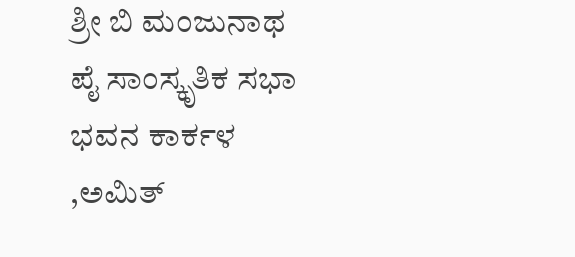ಶ್ರೀ ಬಿ ಮಂಜುನಾಥ ಪೈ ಸಾಂಸ್ಕೃತಿಕ ಸಭಾ ಭವನ ಕಾರ್ಕಳ ,ಅಮಿತ್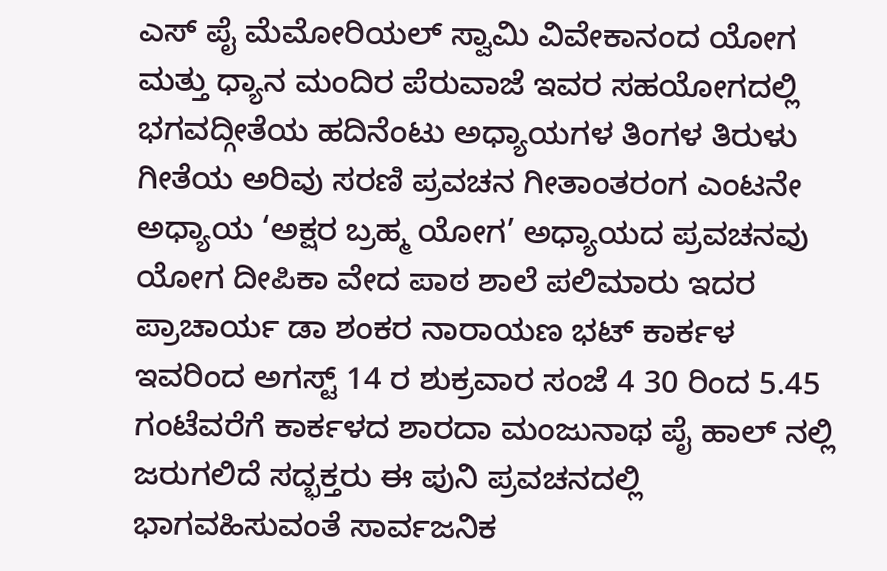ಎಸ್ ಪೈ ಮೆಮೋರಿಯಲ್ ಸ್ವಾಮಿ ವಿವೇಕಾನಂದ ಯೋಗ ಮತ್ತು ಧ್ಯಾನ ಮಂದಿರ ಪೆರುವಾಜೆ ಇವರ ಸಹಯೋಗದಲ್ಲಿ ಭಗವದ್ಗೀತೆಯ ಹದಿನೆಂಟು ಅಧ್ಯಾಯಗಳ ತಿಂಗಳ ತಿರುಳು ಗೀತೆಯ ಅರಿವು ಸರಣಿ ಪ್ರವಚನ ಗೀತಾಂತರಂಗ ಎಂಟನೇ ಅಧ್ಯಾಯ ‘ಅಕ್ಷರ ಬ್ರಹ್ಮ ಯೋಗ’ ಅಧ್ಯಾಯದ ಪ್ರವಚನವು ಯೋಗ ದೀಪಿಕಾ ವೇದ ಪಾಠ ಶಾಲೆ ಪಲಿಮಾರು ಇದರ ಪ್ರಾಚಾರ್ಯ ಡಾ ಶಂಕರ ನಾರಾಯಣ ಭಟ್ ಕಾರ್ಕಳ ಇವರಿಂದ ಅಗಸ್ಟ್ 14 ರ ಶುಕ್ರವಾರ ಸಂಜೆ 4 30 ರಿಂದ 5.45 ಗಂಟೆವರೆಗೆ ಕಾರ್ಕಳದ ಶಾರದಾ ಮಂಜುನಾಥ ಪೈ ಹಾಲ್ ನಲ್ಲಿ ಜರುಗಲಿದೆ ಸದ್ಭಕ್ತರು ಈ ಪುನಿ ಪ್ರವಚನದಲ್ಲಿ ಭಾಗವಹಿಸುವಂತೆ ಸಾರ್ವಜನಿಕ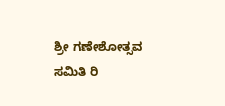ಶ್ರೀ ಗಣೇಶೋತ್ಸವ ಸಮಿತಿ ರಿ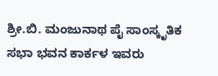ಶ್ರೀ.ಬಿ. ಮಂಜುನಾಥ ಪೈ ಸಾಂಸ್ಕೃತಿಕ ಸಭಾ ಭವನ ಕಾರ್ಕಳ ಇವರು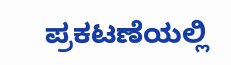ಪ್ರಕಟಣೆಯಲ್ಲಿ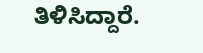ತಿಳಿಸಿದ್ದಾರೆ.